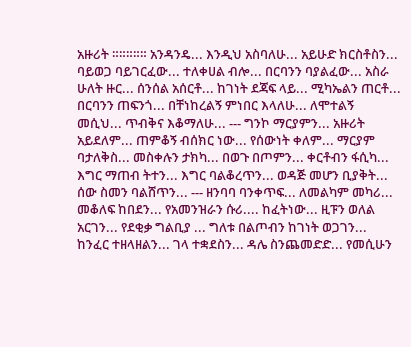አዙሪት ።።።።። አንዳንዴ... እንዲህ አስባለሁ... አይሁድ ክርስቶስን... ባይወጋ ባይገርፈው... ተለቀሀል ብሎ... በርባንን ባያልፈው... አስራ ሁለት ዙር... ሰንሰል አሰርቶ... ከገነት ደጃፍ ላይ... ሚካኤልን ጠርቶ... በርባንን ጠፍንጎ... በቸነከረልኝ ምነበር እላለሁ... ለሞተልኝ መሲህ... ጥብቅና እቆማለሁ... --- ግንኮ ማርያምን... አዙሪት አይደለም... ጠምቆኝ ብሰክር ነው... የሰውነት ቀለም... ማርያም ባታለቅስ... መስቀሉን ታክካ... በወጉ በጦምን... ቀርቶብን ፋሲካ... እግር ማጠብ ትተን... እግር ባልቆረጥን... ወዳጅ መሆን ቢያቅት... ሰው ስመን ባልሸጥን... --- ዘንባባ ባንቀጥፍ... ለመልካም መካሪ... መቆለፍ ከበደን... የአመንዝራን ሱሪ.... ከፈትነው... ዚፑን ወለል አርገን... የደቂቃ ግልቢያ ... ግለቱ በልጦብን ከገነት ወጋገን... ከንፈር ተዘላዘልን... ገላ ተቋደስን... ዳሌ ስንጨመድድ... የመሲሁን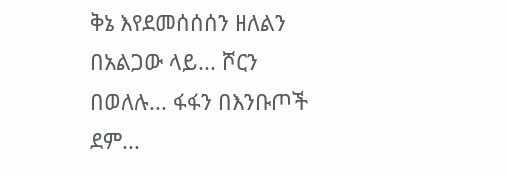ቅኔ እየደመሰሰሰን ዘለልን በአልጋው ላይ... ሾርን በወለሉ... ፋፋን በእንቡጦች ደም...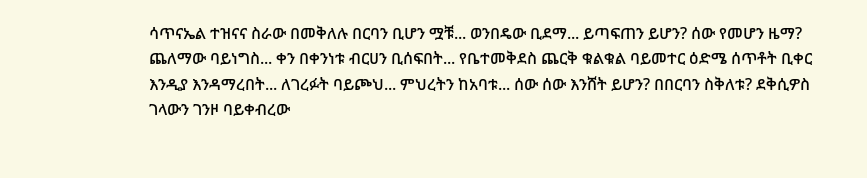ሳጥናኤል ተዝናና ስራው በመቅለሉ በርባን ቢሆን ሟቹ... ወንበዴው ቢደማ... ይጣፍጠን ይሆን? ሰው የመሆን ዜማ? ጨለማው ባይነግስ... ቀን በቀንነቱ ብርሀን ቢሰፍበት... የቤተመቅደስ ጨርቅ ቁልቁል ባይመተር ዕድሜ ሰጥቶት ቢቀር እንዲያ እንዳማረበት... ለገረፉት ባይጮህ... ምህረትን ከአባቱ... ሰው ሰው እንሸት ይሆን? በበርባን ስቅለቱ? ደቅሲዎስ ገላውን ገንዞ ባይቀብረው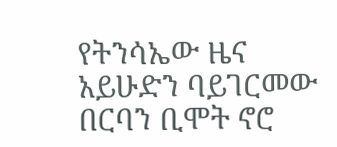የትንሳኤው ዜና አይሁድን ባይገርመው በርባን ቢሞት ኖሮ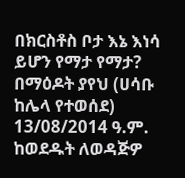በክርስቶስ ቦታ እኔ እነሳ ይሆን የማታ የማታ? በማዕዶት ያየህ (ሀሳቡ ከሌላ የተወሰደ) 13/08/2014 ዓ.ም. ከወደዱት ለወዳጅዎ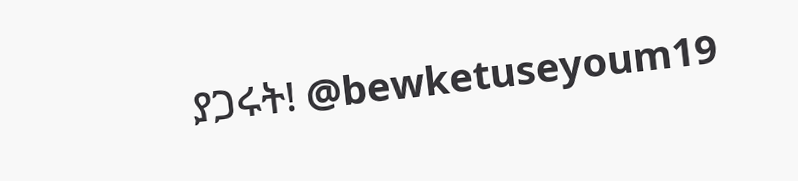ያጋሩት! @bewketuseyoum19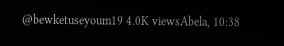@bewketuseyoum19 4.0K viewsAbela, 10:38